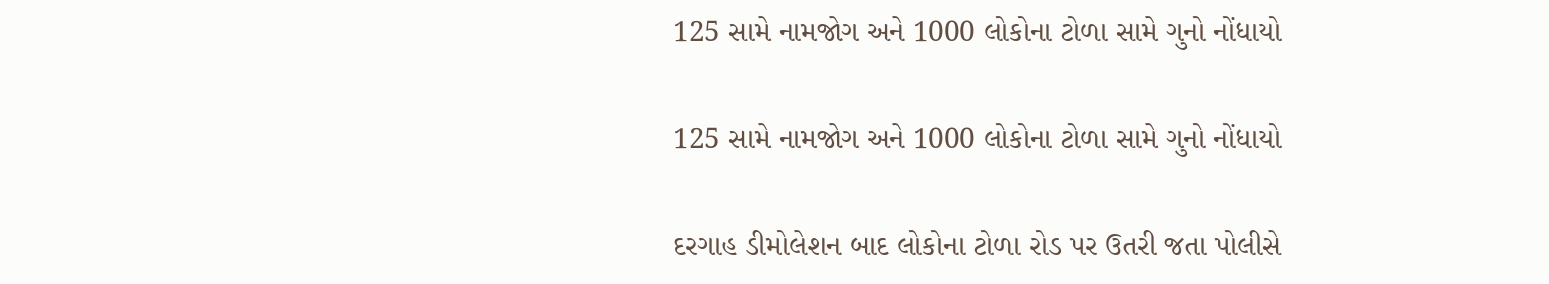125 સામે નામજોગ અને 1000 લોકોના ટોળા સામે ગુનો નોંધાયો

125 સામે નામજોગ અને 1000 લોકોના ટોળા સામે ગુનો નોંધાયો

દરગાહ ડીમોલેશન બાદ લોકોના ટોળા રોડ પર ઉતરી જતા પોલીસે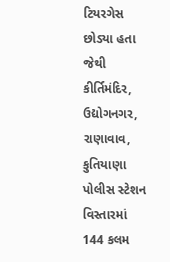ટિયરગેસ છોડ્યા હતા જેથી કીર્તિમંદિર, ઉદ્યોગનગર, રાણાવાવ, કુતિયાણા પોલીસ સ્ટેશન વિસ્તારમાં 144 કલમ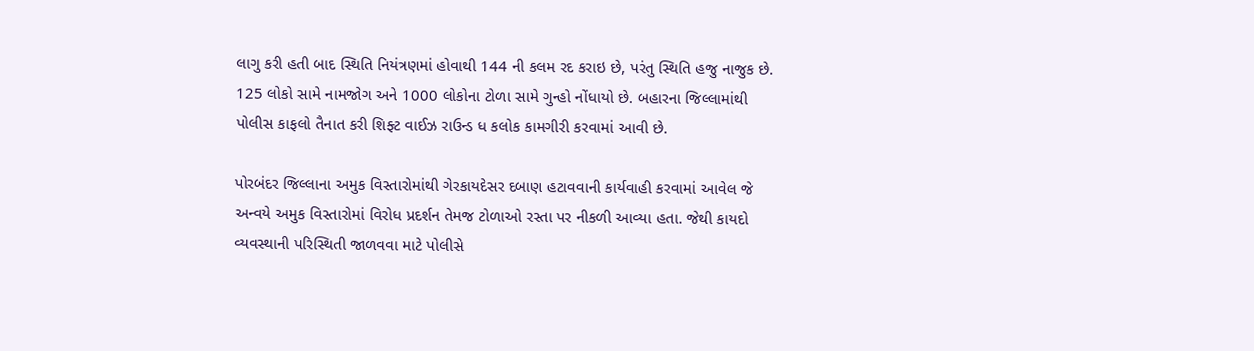લાગુ કરી હતી બાદ સ્થિતિ નિયંત્રણમાં હોવાથી 144 ની કલમ રદ કરાઇ છે, પરંતુ સ્થિતિ હજુ નાજુક છે. 125 લોકો સામે નામજોગ અને 1000 લોકોના ટોળા સામે ગુન્હો નોંધાયો છે. બહારના જિલ્લામાંથી પોલીસ કાફલો તૈનાત કરી શિફ્ટ વાઈઝ રાઉન્ડ ધ કલોક કામગીરી કરવામાં આવી છે.

પોરબંદર જિલ્લાના અમુક વિસ્તારોમાંથી ગેરકાયદેસર દબાણ હટાવવાની કાર્યવાહી કરવામાં આવેલ જે અન્વયે અમુક વિસ્તારોમાં વિરોધ પ્રદર્શન તેમજ ટોળાઓ રસ્તા પર નીકળી આવ્યા હતા. જેથી કાયદો વ્યવસ્થાની પરિસ્થિતી જાળવવા માટે પોલીસે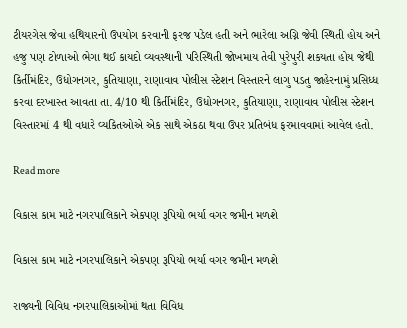ટીયરગેસ જેવા હથિયારનો ઉપયોગ કરવાની ફરજ પડેલ હતી અને ભારેલા અગ્નિ જેવી સ્થિતી હોય અને હજુ પણ ટોળાઓ ભેગા થઈ કાયદો વ્યવસ્થાની પરિસ્થિતી જોખમાય તેવી પુરેપુરી શકયતા હોય જેથી કિર્તીમંદિર, ઉધોગનગર, કુતિયાણા, રાણાવાવ પોલીસ સ્ટેશન વિસ્તારને લાગુ પડતુ જાહેરનામું પ્રસિધ્ધ કરવા દરખાસ્ત આવતા તા. 4/10 થી કિર્તીમંદિર, ઉધોગનગર, કુતિયાણા, રાણાવાવ પોલીસ સ્ટેશન વિસ્તારમાં 4 થી વધારે વ્યકિતઓએ એક સાથે એકઠા થવા ઉપર પ્રતિબંધ ફરમાવવામાં આવેલ હતો.

Read more

વિકાસ કામ માટે નગરપાલિકાને એકપણ રૂપિયો ભર્યા વગર જમીન મળશે

વિકાસ કામ માટે નગરપાલિકાને એકપણ રૂપિયો ભર્યા વગર જમીન મળશે

રાજ્યની વિવિધ નગરપાલિકાઓમાં થતા વિવિધ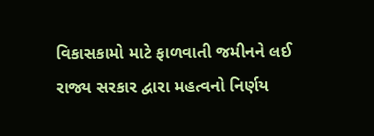વિકાસકામો માટે ફાળવાતી જમીનને લઈ રાજ્ય સરકાર દ્વારા મહત્વનો નિર્ણય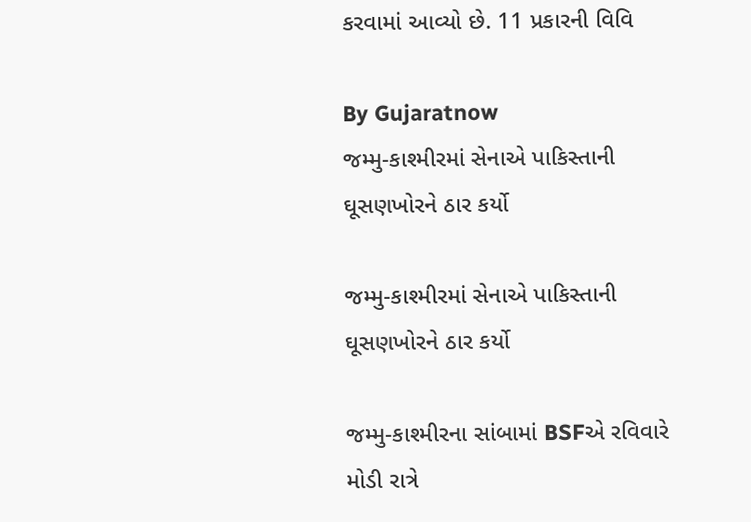કરવામાં આવ્યો છે. 11 પ્રકારની વિવિ

By Gujaratnow
જમ્મુ-કાશ્મીરમાં સેનાએ પાકિસ્તાની ઘૂસણખોરને ઠાર કર્યો

જમ્મુ-કાશ્મીરમાં સેનાએ પાકિસ્તાની ઘૂસણખોરને ઠાર કર્યો

જમ્મુ-કાશ્મીરના સાંબામાં BSFએ રવિવારે મોડી રાત્રે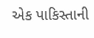એક પાકિસ્તાની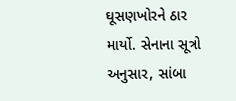ઘૂસણખોરને ઠાર માર્યો. સેનાના સૂત્રો અનુસાર, સાંબા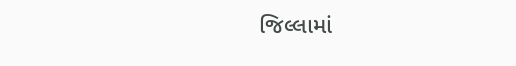જિલ્લામાં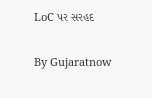LoC પર સરહદ

By Gujaratnow